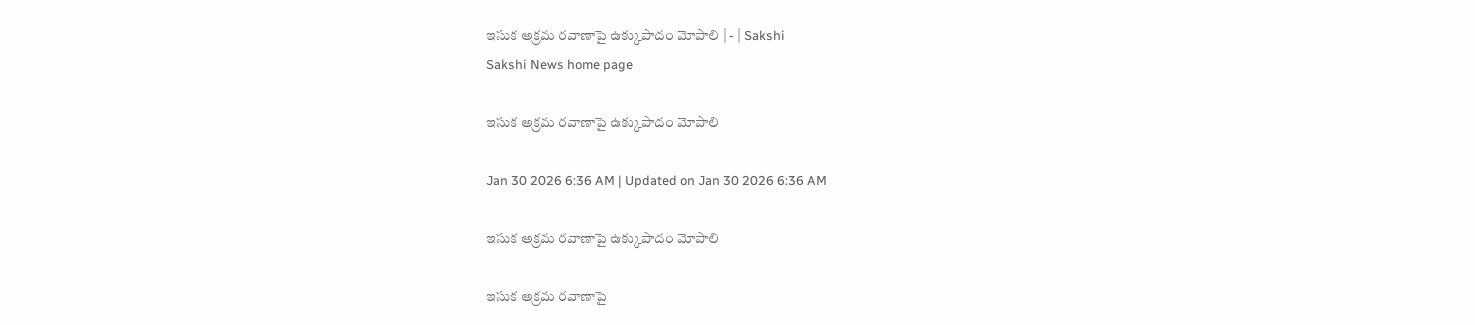ఇసుక అక్రమ రవాణాపై ఉక్కుపాదం మోపాలి | - | Sakshi
Sakshi News home page

ఇసుక అక్రమ రవాణాపై ఉక్కుపాదం మోపాలి

Jan 30 2026 6:36 AM | Updated on Jan 30 2026 6:36 AM

ఇసుక అక్రమ రవాణాపై ఉక్కుపాదం మోపాలి

ఇసుక అక్రమ రవాణాపై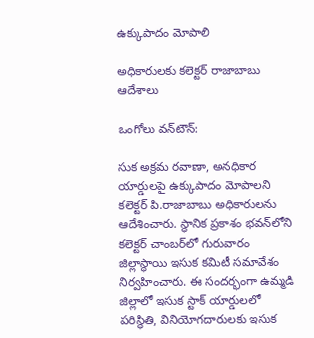ఉక్కుపాదం మోపాలి

అధికారులకు కలెక్టర్‌ రాజాబాబు ఆదేశాలు

ఒంగోలు వన్‌టౌన్‌:

సుక అక్రమ రవాణా, అనధికార యార్డులపై ఉక్కుపాదం మోపాలని కలెక్టర్‌ పి.రాజాబాబు అధికారులను ఆదేశించారు. స్థానిక ప్రకాశం భవన్‌లోని కలెక్టర్‌ చాంబర్‌లో గురువారం జిల్లాస్థాయి ఇసుక కమిటీ సమావేశం నిర్వహించారు. ఈ సందర్భంగా ఉమ్మడి జిల్లాలో ఇసుక స్టాక్‌ యార్డులలో పరిస్థితి, వినియోగదారులకు ఇసుక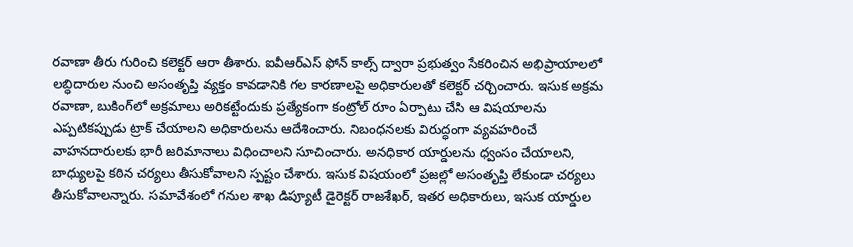రవాణా తీరు గురించి కలెక్టర్‌ ఆరా తీశారు. ఐవీఆర్‌ఎస్‌ ఫోన్‌ కాల్స్‌ ద్వారా ప్రభుత్వం సేకరించిన అభిప్రాయాలలో లబ్ధిదారుల నుంచి అసంతృప్తి వ్యక్తం కావడానికి గల కారణాలపై అధికారులతో కలెక్టర్‌ చర్చించారు. ఇసుక అక్రమ రవాణా, బుకింగ్‌లో అక్రమాలు అరికట్టేందుకు ప్రత్యేకంగా కంట్రోల్‌ రూం ఏర్పాటు చేసి ఆ విషయాలను ఎప్పటికప్పుడు ట్రాక్‌ చేయాలని అధికారులను ఆదేశించారు. నిబంధనలకు విరుద్ధంగా వ్యవహరించే వాహనదారులకు భారీ జరిమానాలు విధించాలని సూచించారు. అనధికార యార్డులను ధ్వంసం చేయాలని, బాధ్యులపై కఠిన చర్యలు తీసుకోవాలని స్పష్టం చేశారు. ఇసుక విషయంలో ప్రజల్లో అసంతృప్తి లేకుండా చర్యలు తీసుకోవాలన్నారు. సమావేశంలో గనుల శాఖ డిప్యూటీ డైరెక్టర్‌ రాజశేఖర్‌, ఇతర అధికారులు, ఇసుక యార్డుల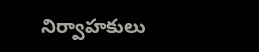నిర్వాహకులు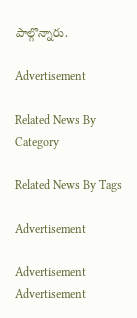పాల్గొన్నారు.

Advertisement

Related News By Category

Related News By Tags

Advertisement

Advertisement
Advertisement